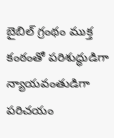బైబిల్ గ్రంథం ముక్త కంఠంతో పరిశుద్ధుడిగా న్యాయవంతుడిగా పరిచయం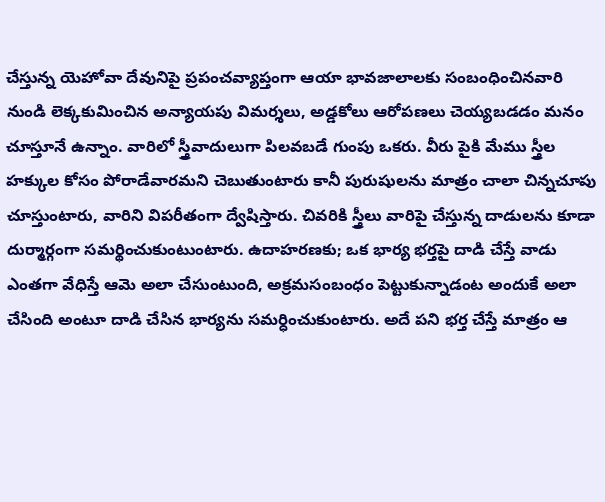చేస్తున్న యెహోవా దేవునిపై ప్రపంచవ్యాప్తంగా ఆయా భావజాలాలకు సంబంధించినవారి నుండి లెక్కకుమించిన అన్యాయపు విమర్శలు, అడ్డకోలు ఆరోపణలు చెయ్యబడడం మనం చూస్తూనే ఉన్నాం. వారిలో స్త్రీవాదులుగా పిలవబడే గుంపు ఒకరు. వీరు పైకి మేము స్త్రీల హక్కుల కోసం పోరాడేవారమని చెబుతుంటారు కానీ పురుషులను మాత్రం చాలా చిన్నచూపు చూస్తుంటారు, వారిని విపరీతంగా ద్వేషిస్తారు. చివరికి స్త్రీలు వారిపై చేస్తున్న దాడులను కూడా దుర్మార్గంగా సమర్థించుకుంటుంటారు. ఉదాహరణకు; ఒక భార్య భర్తపై దాడి చేస్తే వాడు ఎంతగా వేధిస్తే ఆమె అలా చేసుంటుంది, అక్రమసంబంధం పెట్టుకున్నాడంట అందుకే అలా చేసింది అంటూ దాడి చేసిన భార్యను సమర్ధించుకుంటారు. అదే పని భర్త చేస్తే మాత్రం ఆ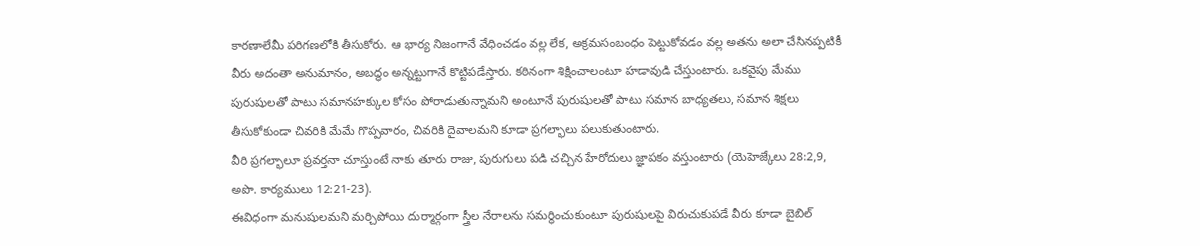కారణాలేమీ పరిగణలోకి తీసుకోరు. ఆ భార్య నిజంగానే వేధించడం వల్ల లేక, అక్రమసంబంధం పెట్టుకోవడం వల్ల అతను అలా చేసినప్పటికీ వీరు అదంతా అనుమానం, అబద్ధం అన్నట్టుగానే కొట్టిపడేస్తారు. కఠినంగా శిక్షించాలంటూ హడావుడి చేస్తుంటారు. ఒకవైపు మేము పురుషులతో పాటు సమానహక్కుల కోసం పోరాడుతున్నామని అంటూనే పురుషులతో పాటు సమాన బాధ్యతలు, సమాన శిక్షలు తీసుకోకుండా చివరికి మేమే గొప్పవారం, చివరికి దైవాలమని కూడా ప్రగల్భాలు పలుకుతుంటారు.
వీరి ప్రగల్భాలూ ప్రవర్తనా చూస్తుంటే నాకు తూరు రాజు, పురుగులు పడి చచ్చిన హేరోదులు జ్ఞాపకం వస్తుంటారు (యెహెజ్కేలు 28:2,9, అపొ. కార్యములు 12:21-23).
ఈవిధంగా మనుషులమని మర్చిపోయి దుర్మార్గంగా స్త్రీల నేరాలను సమర్థించుకుంటూ పురుషులపై విరుచుకుపడే వీరు కూడా బైబిల్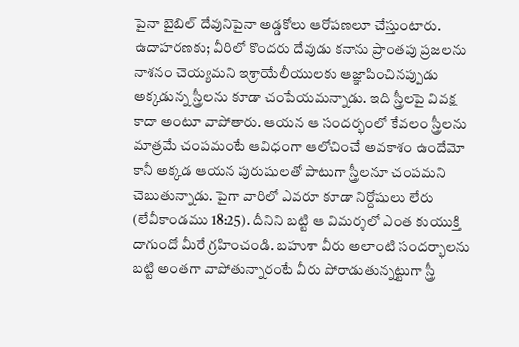పైనా బైబిల్ దేవునిపైనా అడ్డకోలు ఆరోపణలూ చేస్తుంటారు.
ఉదాహరణకు; వీరిలో కొందరు దేవుడు కనాను ప్రాంతపు ప్రజలను నాశనం చెయ్యమని ఇశ్రాయేలీయులకు ఆజ్ఞాపించినప్పుడు అక్కడున్న స్త్రీలను కూడా చంపేయమన్నాడు. ఇది స్త్రీలపై వివక్ష కాదా అంటూ వాపోతారు. ఆయన ఆ సందర్భంలో కేవలం స్త్రీలను మాత్రమే చంపమంటే ఆవిధంగా ఆలోచించే అవకాశం ఉందేమో కానీ అక్కడ ఆయన పురుషులతో పాటుగా స్త్రీలనూ చంపమని చెబుతున్నాడు. పైగా వారిలో ఎవరూ కూడా నిర్దోషులు లేరు (లేవీకాండము 18:25). దీనిని బట్టి ఆ విమర్శలో ఎంత కుయుక్తి దాగుందో మీరే గ్రహించండి. బహుశా వీరు అలాంటి సందర్భాలను బట్టి అంతగా వాపోతున్నారంటే వీరు పోరాడుతున్నట్టుగా స్త్రీ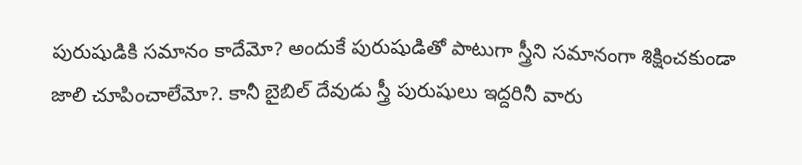పురుషుడికి సమానం కాదేమో? అందుకే పురుషుడితో పాటుగా స్త్రీని సమానంగా శిక్షించకుండా జాలి చూపించాలేమో?. కానీ బైబిల్ దేవుడు స్త్రీ పురుషులు ఇద్దరినీ వారు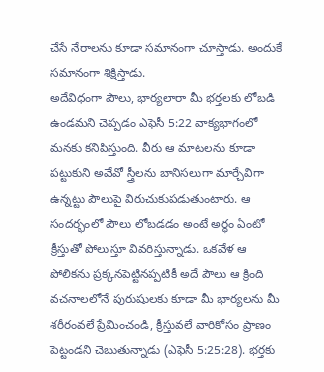చేసే నేరాలను కూడా సమానంగా చూస్తాడు. అందుకే సమానంగా శిక్షిస్తాడు.
అదేవిధంగా పౌలు, భార్యలారా మీ భర్తలకు లోబడి ఉండమని చెప్పడం ఎఫెసీ 5:22 వాక్యభాగంలో మనకు కనిపిస్తుంది. వీరు ఆ మాటలను కూడా పట్టుకుని అవేవో స్త్రీలను బానిసలుగా మార్చేవిగా ఉన్నట్టు పౌలుపై విరుచుకుపడుతుంటారు. ఆ సందర్భంలో పౌలు లోబడడం అంటే అర్థం ఏంటో క్రీస్తుతో పోలుస్తూ వివరిస్తున్నాడు. ఒకవేళ ఆ పోలికను ప్రక్కనపెట్టినప్పటికీ అదే పౌలు ఆ క్రింది వచనాలలోనే పురుషులకు కూడా మీ భార్యలను మీ శరీరంవలే ప్రేమించండి, క్రీస్తువలే వారికోసం ప్రాణం పెట్టండని చెబుతున్నాడు (ఎఫెసీ 5:25:28). భర్తకు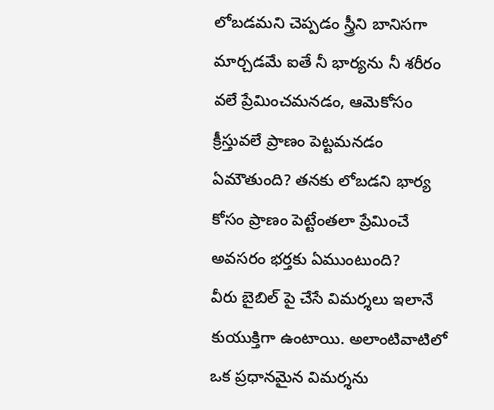లోబడమని చెప్పడం స్త్రీని బానిసగా మార్చడమే ఐతే నీ భార్యను నీ శరీరం వలే ప్రేమించమనడం, ఆమెకోసం క్రీస్తువలే ప్రాణం పెట్టమనడం ఏమౌతుంది? తనకు లోబడని భార్య కోసం ప్రాణం పెట్టేంతలా ప్రేమించే అవసరం భర్తకు ఏముంటుంది?
వీరు బైబిల్ పై చేసే విమర్శలు ఇలానే కుయుక్తిగా ఉంటాయి. అలాంటివాటిలో ఒక ప్రధానమైన విమర్శను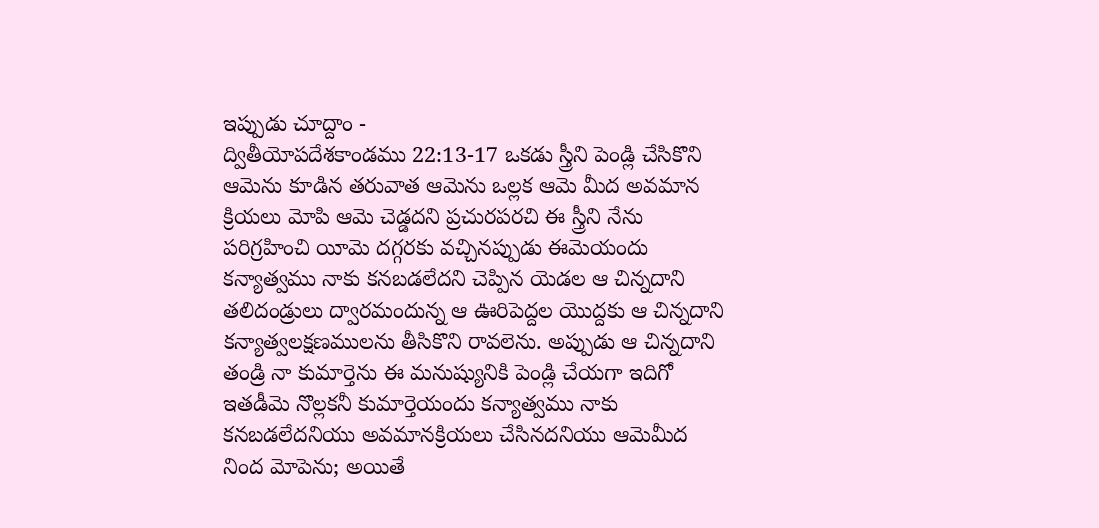ఇప్పుడు చూద్దాం -
ద్వితీయోపదేశకాండము 22:13-17 ఒకడు స్త్రీని పెండ్లి చేసికొని ఆమెను కూడిన తరువాత ఆమెను ఒల్లక ఆమె మీద అవమాన క్రియలు మోపి ఆమె చెడ్డదని ప్రచురపరచి ఈ స్త్రీని నేను పరిగ్రహించి యీమె దగ్గరకు వచ్చినప్పుడు ఈమెయందు కన్యాత్వము నాకు కనబడలేదని చెప్పిన యెడల ఆ చిన్నదాని తలిదండ్రులు ద్వారమందున్న ఆ ఊరిపెద్దల యొద్దకు ఆ చిన్నదాని కన్యాత్వలక్షణములను తీసికొని రావలెను. అప్పుడు ఆ చిన్నదాని తండ్రి నా కుమార్తెను ఈ మనుష్యునికి పెండ్లి చేయగా ఇదిగో ఇతడీమె నొల్లకనీ కుమార్తెయందు కన్యాత్వము నాకు కనబడలేదనియు అవమానక్రియలు చేసినదనియు ఆమెమీద నింద మోపెను; అయితే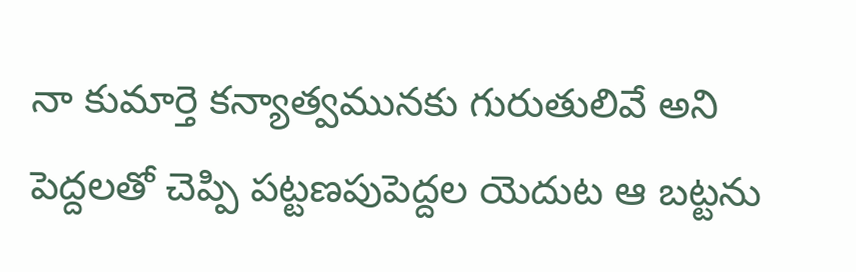నా కుమార్తె కన్యాత్వమునకు గురుతులివే అని పెద్దలతో చెప్పి పట్టణపుపెద్దల యెదుట ఆ బట్టను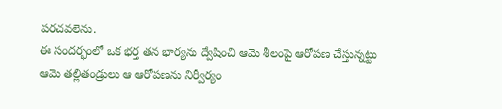పరచవలెను.
ఈ సందర్భంలో ఒక భర్త తన భార్యను ద్వేషించి ఆమె శీలంపై ఆరోపణ చేస్తున్నట్టు ఆమె తల్లితండ్రులు ఆ ఆరోపణను నిర్వీర్యం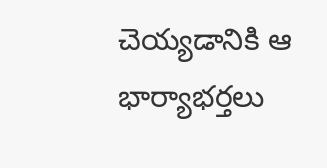చెయ్యడానికి ఆ భార్యాభర్తలు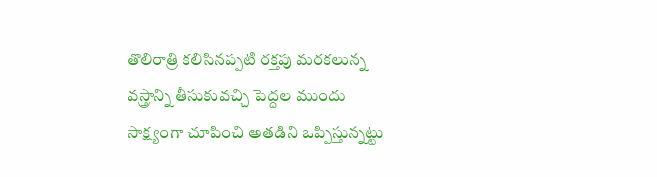తొలిరాత్రి కలిసినప్పటి రక్తపు మరకలున్న వస్త్రాన్ని తీసుకువచ్చి పెద్దల ముందు సాక్ష్యంగా చూపించి అతడిని ఒప్పిస్తున్నట్టు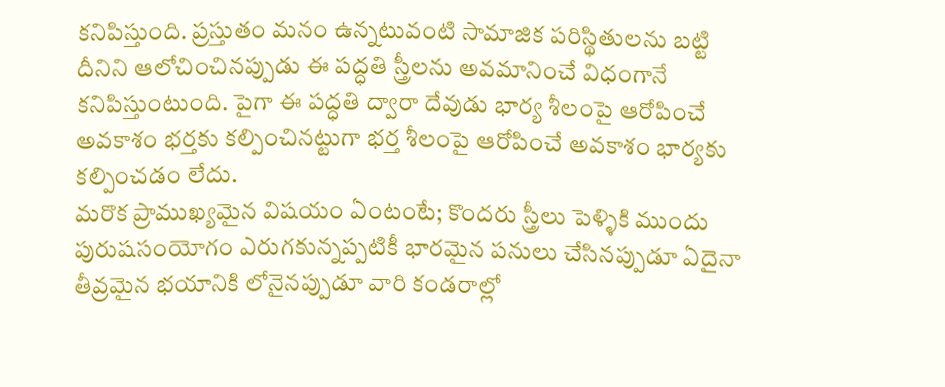కనిపిస్తుంది. ప్రస్తుతం మనం ఉన్నటువంటి సామాజిక పరిస్థితులను బట్టి దీనిని ఆలోచించినప్పుడు ఈ పద్ధతి స్త్రీలను అవమానించే విధంగానే కనిపిస్తుంటుంది. పైగా ఈ పద్ధతి ద్వారా దేవుడు భార్య శీలంపై ఆరోపించే అవకాశం భర్తకు కల్పించినట్టుగా భర్త శీలంపై ఆరోపించే అవకాశం భార్యకు కల్పించడం లేదు.
మరొక ప్రాముఖ్యమైన విషయం ఏంటంటే; కొందరు స్త్రీలు పెళ్ళికి ముందు పురుషసంయోగం ఎరుగకున్నప్పటికీ భారమైన పనులు చేసినప్పుడూ ఏదైనా తీవ్రమైన భయానికి లోనైనప్పుడూ వారి కండరాల్లో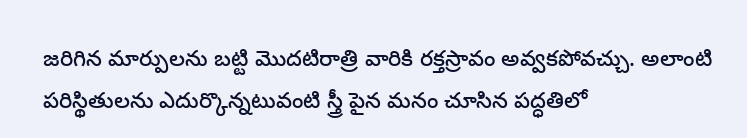జరిగిన మార్పులను బట్టి మొదటిరాత్రి వారికి రక్తస్రావం అవ్వకపోవచ్చు. అలాంటి పరిస్థితులను ఎదుర్కొన్నటువంటి స్త్రీ పైన మనం చూసిన పద్ధతిలో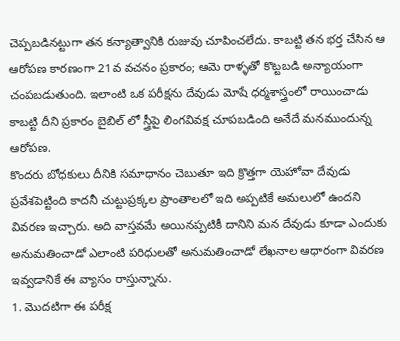చెప్పబడినట్టుగా తన కన్యాత్వానికి రుజువు చూపించలేదు. కాబట్టి తన భర్త చేసిన ఆ ఆరోపణ కారణంగా 21వ వచనం ప్రకారం; ఆమె రాళ్ళతో కొట్టబడి అన్యాయంగా చంపబడుతుంది. ఇలాంటి ఒక పరీక్షను దేవుడు మోషే ధర్మశాస్త్రంలో రాయించాడు కాబట్టి దీని ప్రకారం బైబిల్ లో స్త్రీపై లింగవివక్ష చూపబడింది అనేదే మనముందున్న ఆరోపణ.
కొందరు బోధకులు దీనికి సమాధానం చెబుతూ ఇది క్రొత్తగా యెహోవా దేవుడు ప్రవేశపెట్టింది కాదనీ చుట్టుప్రక్కల ప్రాంతాలలో ఇది అప్పటికే అమలులో ఉందని వివరణ ఇచ్చారు. అది వాస్తవమే అయినప్పటికీ దానిని మన దేవుడు కూడా ఎందుకు అనుమతించాడో ఎలాంటి పరిధులతో అనుమతించాడో లేఖనాల ఆధారంగా వివరణ ఇవ్వడానికే ఈ వ్యాసం రాస్తున్నాను.
1. మొదటిగా ఈ పరీక్ష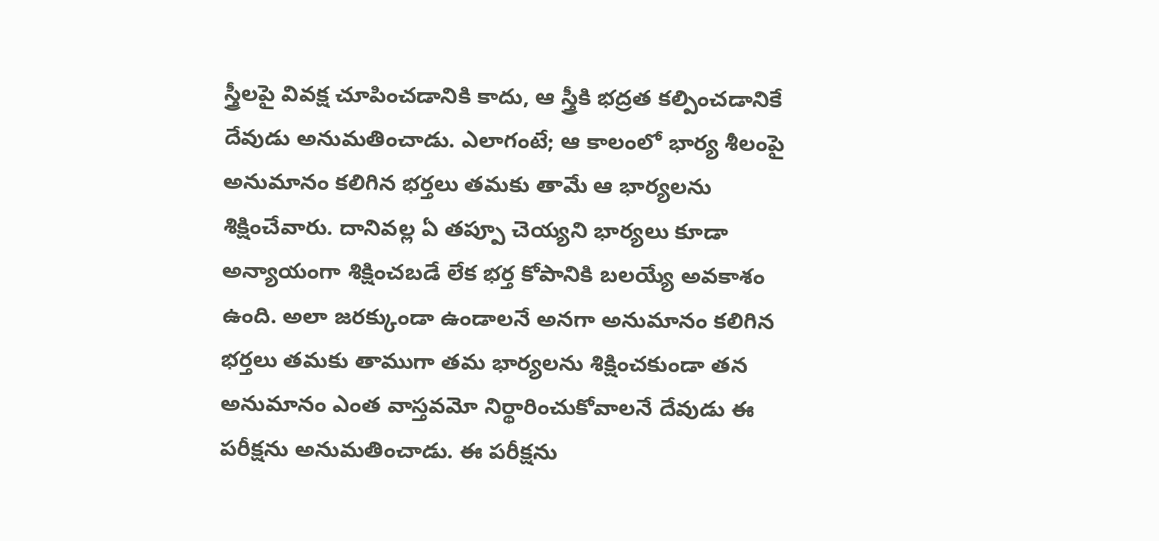స్త్రీలపై వివక్ష చూపించడానికి కాదు, ఆ స్త్రీకి భద్రత కల్పించడానికే దేవుడు అనుమతించాడు. ఎలాగంటే; ఆ కాలంలో భార్య శీలంపై అనుమానం కలిగిన భర్తలు తమకు తామే ఆ భార్యలను శిక్షించేవారు. దానివల్ల ఏ తప్పూ చెయ్యని భార్యలు కూడా అన్యాయంగా శిక్షించబడే లేక భర్త కోపానికి బలయ్యే అవకాశం ఉంది. అలా జరక్కుండా ఉండాలనే అనగా అనుమానం కలిగిన భర్తలు తమకు తాముగా తమ భార్యలను శిక్షించకుండా తన అనుమానం ఎంత వాస్తవమో నిర్థారించుకోవాలనే దేవుడు ఈ పరీక్షను అనుమతించాడు. ఈ పరీక్షను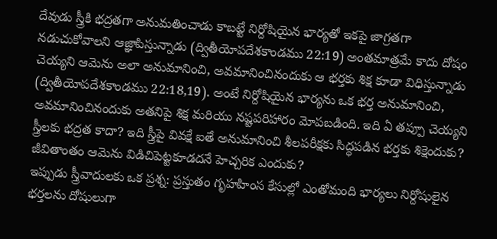దేవుడు స్త్రీకి భద్రతగా అనుమతించాడు కాబట్టే నిర్దోషియైన భార్యతో ఇకపై జాగ్రతగా నడుచుకోవాలని ఆజ్ఞాపిస్తున్నాడు (ద్వితీయోపదేశకాండము 22:19) అంతమాత్రమే కాదు దోషం చెయ్యని ఆమెను అలా అనుమానించి, అవమానించినందుకు ఆ భర్తకు శిక్ష కూడా విధిస్తున్నాడు (ద్వితీయోపదేశకాండము 22:18,19). అంటే నిర్దోషియైన భార్యను ఒక భర్త అనుమానించి, అవమానించినందుకు అతనిపై శిక్ష మరియు నష్టపరిహారం మోపబడింది. ఇది ఏ తప్పూ చెయ్యని స్త్రీలకు భద్రత కాదా? ఇది స్త్రీపై వివక్షే ఐతే అనుమానించి శీలపరీక్షకు సిద్ధపడిన భర్తకు శిక్షెందుకు? జీవితాంతం ఆమెను విడిచిపెట్టకూడదనే హెచ్చరిక ఎందుకు?
ఇప్పుడు స్త్రీవాదులకు ఒక ప్రశ్న: ప్రస్తుతం గృహహింస కేసుల్లో ఎంతోమంది భార్యలు నిర్దోషులైన భర్తలను దోషులుగా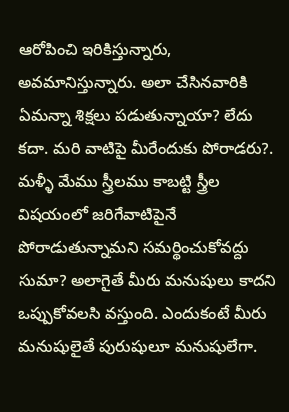ఆరోపించి ఇరికిస్తున్నారు, అవమానిస్తున్నారు. అలా చేసినవారికి ఏమన్నా శిక్షలు పడుతున్నాయా? లేదు కదా. మరి వాటిపై మీరేందుకు పోరాడరు?. మళ్ళీ మేము స్త్రీలము కాబట్టి స్త్రీల విషయంలో జరిగేవాటిపైనే పోరాడుతున్నామని సమర్థించుకోవద్దు సుమా? అలాగైతే మీరు మనుషులు కాదని ఒప్పుకోవలసి వస్తుంది. ఎందుకంటే మీరు మనుషులైతే పురుషులూ మనుషులేగా.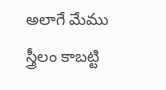అలాగే మేము స్త్రీలం కాబట్టి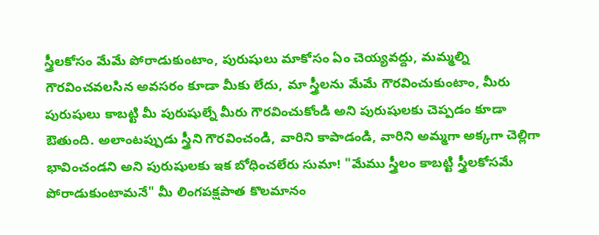స్త్రీలకోసం మేమే పోరాడుకుంటాం, పురుషులు మాకోసం ఏం చెయ్యవద్దు, మమ్మల్ని గౌరవించవలసిన అవసరం కూడా మీకు లేదు, మా స్త్రీలను మేమే గౌరవించుకుంటాం, మీరు పురుషులు కాబట్టి మీ పురుషుల్నే మీరు గౌరవించుకోండి అని పురుషులకు చెప్పడం కూడా ఔతుంది. అలాంటప్పుడు స్త్రీని గౌరవించండి, వారిని కాపాడండి, వారిని అమ్మగా అక్కగా చెల్లిగా భావించండని అని పురుషులకు ఇక బోధించలేరు సుమా! "మేము స్త్రీలం కాబట్టి స్త్రీలకోసమే పోరాడుకుంటామనే" మీ లింగపక్షపాత కొలమానం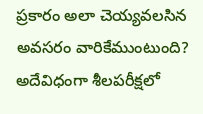ప్రకారం అలా చెయ్యవలసిన అవసరం వారికేముంటుంది?
అదేవిధంగా శీలపరీక్షలో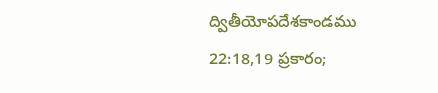ద్వితీయోపదేశకాండము 22:18,19 ప్రకారం;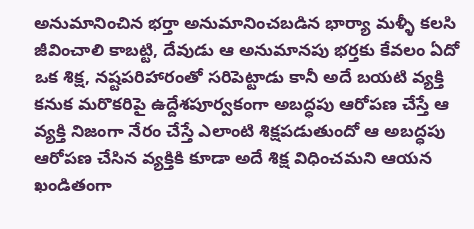అనుమానించిన భర్తా అనుమానించబడిన భార్యా మళ్ళీ కలసి జీవించాలి కాబట్టి, దేవుడు ఆ అనుమానపు భర్తకు కేవలం ఏదో ఒక శిక్ష, నష్టపరిహారంతో సరిపెట్టాడు కానీ అదే బయటి వ్యక్తి కనుక మరొకరిపై ఉద్దేశపూర్వకంగా అబద్ధపు ఆరోపణ చేస్తే ఆ వ్యక్తి నిజంగా నేరం చేస్తే ఎలాంటి శిక్షపడుతుందో ఆ అబద్ధపు ఆరోపణ చేసిన వ్యక్తికి కూడా అదే శిక్ష విధించమని ఆయన ఖండితంగా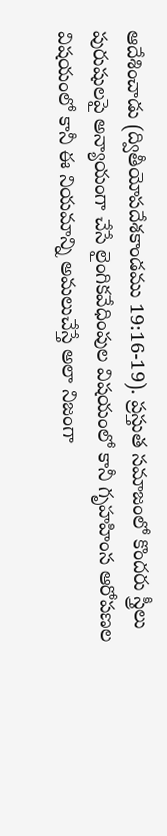ఆదేశించాడు (ద్వితీయోపదేశకాండము 19:16-19). ప్రస్తుత సమాజంలో కొందరు స్త్రీలు పురుషులపై అన్యాయంగా చేసే లైంగికవేధింపుల విషయంలో కానీ గృహహింస ఆరోపణల విషయంలో కానీ ఈ నియమాన్ని అమలుచేస్తే అలా నిజంగా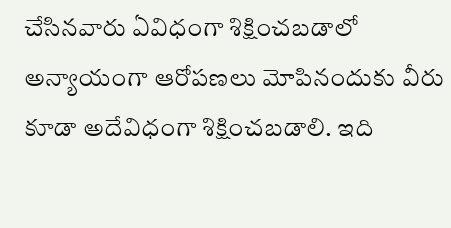చేసినవారు ఏవిధంగా శిక్షించబడాలో అన్యాయంగా ఆరోపణలు మోపినందుకు వీరు కూడా అదేవిధంగా శిక్షించబడాలి. ఇది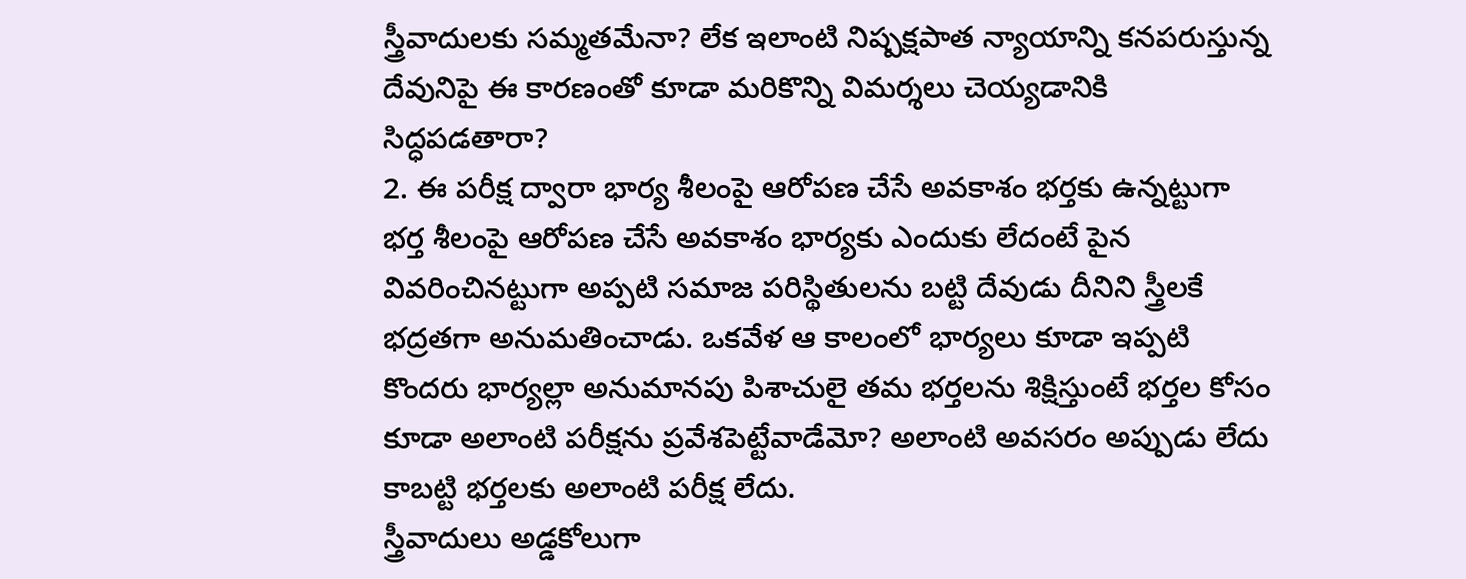స్త్రీవాదులకు సమ్మతమేనా? లేక ఇలాంటి నిష్పక్షపాత న్యాయాన్ని కనపరుస్తున్న దేవునిపై ఈ కారణంతో కూడా మరికొన్ని విమర్శలు చెయ్యడానికి సిద్ధపడతారా?
2. ఈ పరీక్ష ద్వారా భార్య శీలంపై ఆరోపణ చేసే అవకాశం భర్తకు ఉన్నట్టుగా భర్త శీలంపై ఆరోపణ చేసే అవకాశం భార్యకు ఎందుకు లేదంటే పైన వివరించినట్టుగా అప్పటి సమాజ పరిస్థితులను బట్టి దేవుడు దీనిని స్త్రీలకే భద్రతగా అనుమతించాడు. ఒకవేళ ఆ కాలంలో భార్యలు కూడా ఇప్పటి కొందరు భార్యల్లా అనుమానపు పిశాచులై తమ భర్తలను శిక్షిస్తుంటే భర్తల కోసం కూడా అలాంటి పరీక్షను ప్రవేశపెట్టేవాడేమో? అలాంటి అవసరం అప్పుడు లేదు కాబట్టి భర్తలకు అలాంటి పరీక్ష లేదు.
స్త్రీవాదులు అడ్డకోలుగా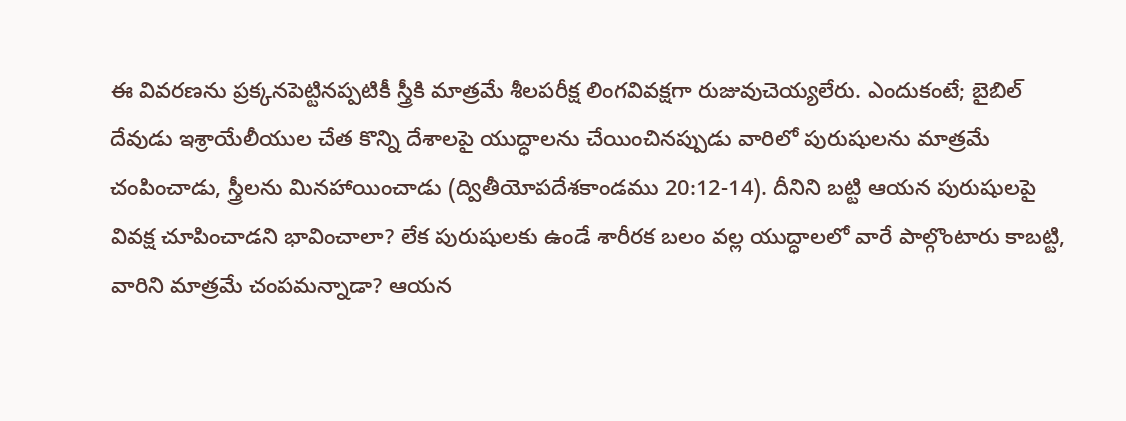ఈ వివరణను ప్రక్కనపెట్టినప్పటికీ స్త్రీకి మాత్రమే శీలపరీక్ష లింగవివక్షగా రుజువుచెయ్యలేరు. ఎందుకంటే; బైబిల్ దేవుడు ఇశ్రాయేలీయుల చేత కొన్ని దేశాలపై యుద్ధాలను చేయించినప్పుడు వారిలో పురుషులను మాత్రమే చంపించాడు, స్త్రీలను మినహాయించాడు (ద్వితీయోపదేశకాండము 20:12-14). దీనిని బట్టి ఆయన పురుషులపై వివక్ష చూపించాడని భావించాలా? లేక పురుషులకు ఉండే శారీరక బలం వల్ల యుద్ధాలలో వారే పాల్గొంటారు కాబట్టి, వారిని మాత్రమే చంపమన్నాడా? ఆయన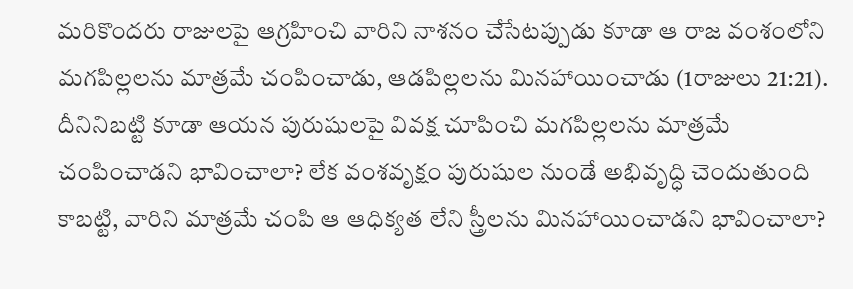మరికొందరు రాజులపై ఆగ్రహించి వారిని నాశనం చేసేటప్పుడు కూడా ఆ రాజ వంశంలోని మగపిల్లలను మాత్రమే చంపించాడు, ఆడపిల్లలను మినహాయించాడు (1రాజులు 21:21). దీనినిబట్టి కూడా ఆయన పురుషులపై వివక్ష చూపించి మగపిల్లలను మాత్రమే చంపించాడని భావించాలా? లేక వంశవృక్షం పురుషుల నుండే అభివృద్ధి చెందుతుంది కాబట్టి, వారిని మాత్రమే చంపి ఆ ఆధిక్యత లేని స్త్రీలను మినహాయించాడని భావించాలా?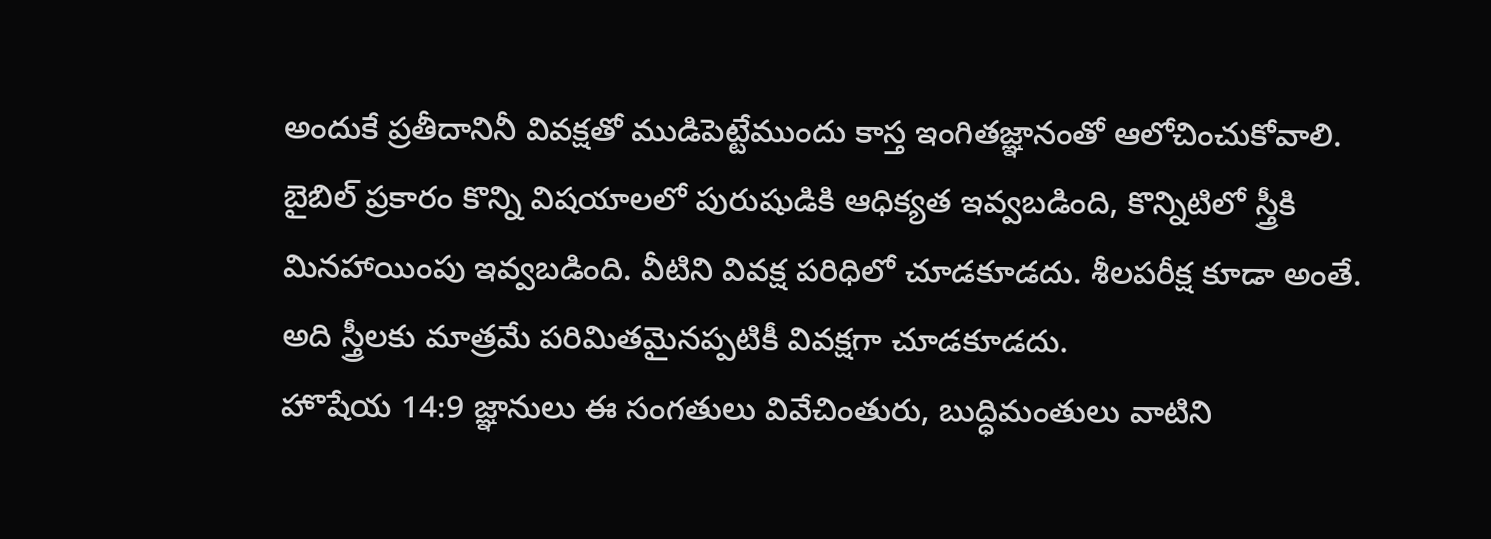అందుకే ప్రతీదానినీ వివక్షతో ముడిపెట్టేముందు కాస్త ఇంగితజ్ఞానంతో ఆలోచించుకోవాలి. బైబిల్ ప్రకారం కొన్ని విషయాలలో పురుషుడికి ఆధిక్యత ఇవ్వబడింది, కొన్నిటిలో స్త్రీకి మినహాయింపు ఇవ్వబడింది. వీటిని వివక్ష పరిధిలో చూడకూడదు. శీలపరీక్ష కూడా అంతే. అది స్త్రీలకు మాత్రమే పరిమితమైనప్పటికీ వివక్షగా చూడకూడదు.
హొషేయ 14:9 జ్ఞానులు ఈ సంగతులు వివేచింతురు, బుద్ధిమంతులు వాటిని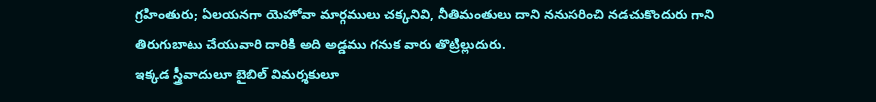గ్రహింతురు; ఏలయనగా యెహోవా మార్గములు చక్కనివి, నీతిమంతులు దాని ననుసరించి నడచుకొందురు గాని తిరుగుబాటు చేయువారి దారికి అది అడ్డము గనుక వారు తొట్రిల్లుదురు.
ఇక్కడ స్త్రీవాదులూ బైబిల్ విమర్శకులూ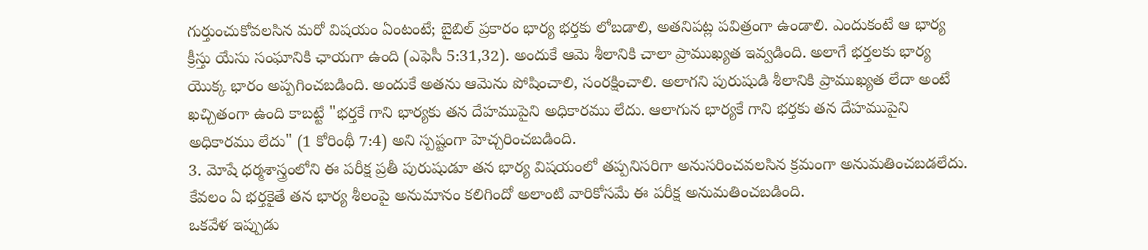గుర్తుంచుకోవలసిన మరో విషయం ఏంటంటే; బైబిల్ ప్రకారం భార్య భర్తకు లోబడాలి, అతనిపట్ల పవిత్రంగా ఉండాలి. ఎందుకంటే ఆ భార్య క్రీస్తు యేసు సంఘానికి ఛాయగా ఉంది (ఎఫెసీ 5:31,32). అందుకే ఆమె శీలానికి చాలా ప్రాముఖ్యత ఇవ్వడింది. అలాగే భర్తలకు భార్య యొక్క భారం అప్పగించబడింది. అందుకే అతను ఆమెను పోషించాలి, సంరక్షించాలి. అలాగని పురుషుడి శీలానికి ప్రాముఖ్యత లేదా అంటే ఖచ్చితంగా ఉంది కాబట్టే "భర్తకే గాని భార్యకు తన దేహముపైని అధికారము లేదు. ఆలాగున భార్యకే గాని భర్తకు తన దేహముపైని అధికారము లేదు" (1 కోరింథీ 7:4) అని స్పష్టంగా హెచ్చరించబడింది.
3. మోషే ధర్మశాస్త్రంలోని ఈ పరీక్ష ప్రతీ పురుషుడూ తన భార్య విషయంలో తప్పనిసరిగా అనుసరించవలసిన క్రమంగా అనుమతించబడలేదు. కేవలం ఏ భర్తకైతే తన భార్య శీలంపై అనుమానం కలిగిందో అలాంటి వారికోసమే ఈ పరీక్ష అనుమతించబడింది.
ఒకవేళ ఇప్పుడు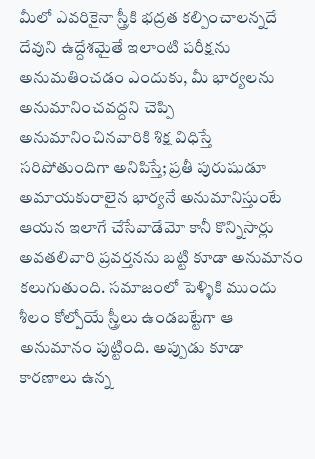మీలో ఎవరికైనా స్త్రీకి భద్రత కల్పించాలన్నదే దేవుని ఉద్దేశమైతే ఇలాంటి పరీక్షను అనుమతించడం ఎందుకు, మీ భార్యలను అనుమానించవద్దని చెప్పి అనుమానించినవారికి శిక్ష విధిస్తే సరిపోతుందిగా అనిపిస్తే; ప్రతీ పురుషుడూ అమాయకురాలైన భార్యనే అనుమానిస్తుంటే ఆయన ఇలాగే చేసేవాడేమో కానీ కొన్నిసార్లు అవతలివారి ప్రవర్తనను బట్టి కూడా అనుమానం కలుగుతుంది. సమాజంలో పెళ్ళికి ముందు శీలం కోల్పోయే స్త్రీలు ఉండబట్టేగా ఆ అనుమానం పుట్టింది. అప్పుడు కూడా కారణాలు ఉన్న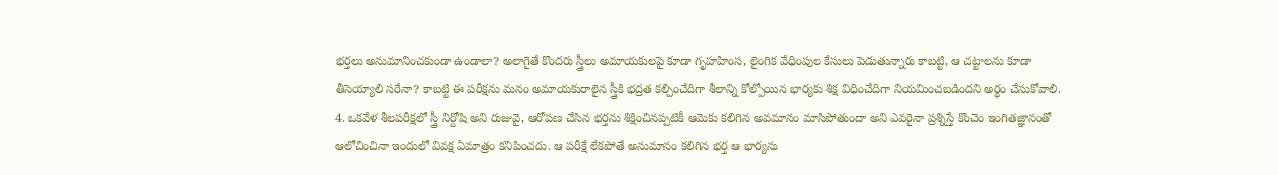భర్తలు అనుమానించకుండా ఉండాలా? అలాగైతే కొందరు స్త్రీలు అమాయకులపై కూడా గృహహింస, లైంగిక వేధింపుల కేసులు పెడుతున్నారు కాబట్టి, ఆ చట్టాలను కూడా తీసెయ్యాలి సరేనా? కాబట్టి ఈ పరీక్షను మనం అమాయకురాలైన స్త్రీకి భద్రత కల్పించేదిగా శీలాన్ని కోల్పోయిన భార్యకు శిక్ష విధించేదిగా నియమించబడిందని అర్థం చేసుకోవాలి.
4. ఒకవేళ శీలపరీక్షలో స్త్రీ నిర్దోషి అని రుజువై, ఆరోపణ చేసిన భర్తను శిక్షించినప్పటికీ ఆమెకు కలిగిన అవమానం మాసిపోతుందా అని ఎవరైనా ప్రశ్నిస్తే కొంచెం ఇంగితజ్ఞానంతో ఆలోచించినా ఇందులో వివక్ష ఏమాత్రం కనిపించదు. ఆ పరీక్షే లేకపోతే అనుమానం కలిగిన భర్త ఆ భార్యను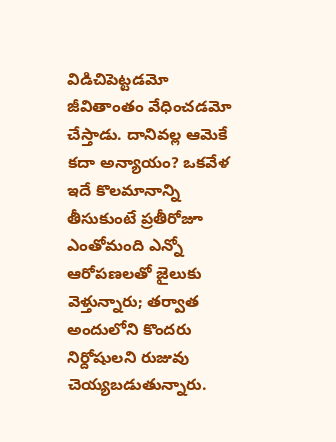విడిచిపెట్టడమో జీవితాంతం వేధించడమో చేస్తాడు. దానివల్ల ఆమెకే కదా అన్యాయం? ఒకవేళ ఇదే కొలమానాన్ని తీసుకుంటే ప్రతీరోజూ ఎంతోమంది ఎన్నో ఆరోపణలతో జైలుకు వెళ్తున్నారు; తర్వాత అందులోని కొందరు నిర్దోషులని రుజువు చెయ్యబడుతున్నారు.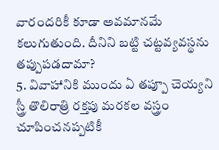వారందరికీ కూడా అవమానమే కలుగుతుంది. దీనిని బట్టి చట్టవ్యవస్థను తప్పుపడదామా?
5. వివాహానికి ముందు ఏ తప్పూ చెయ్యని స్త్రీ తొలిరాత్రి రక్తపు మరకల వస్త్రం చూపించనప్పటికీ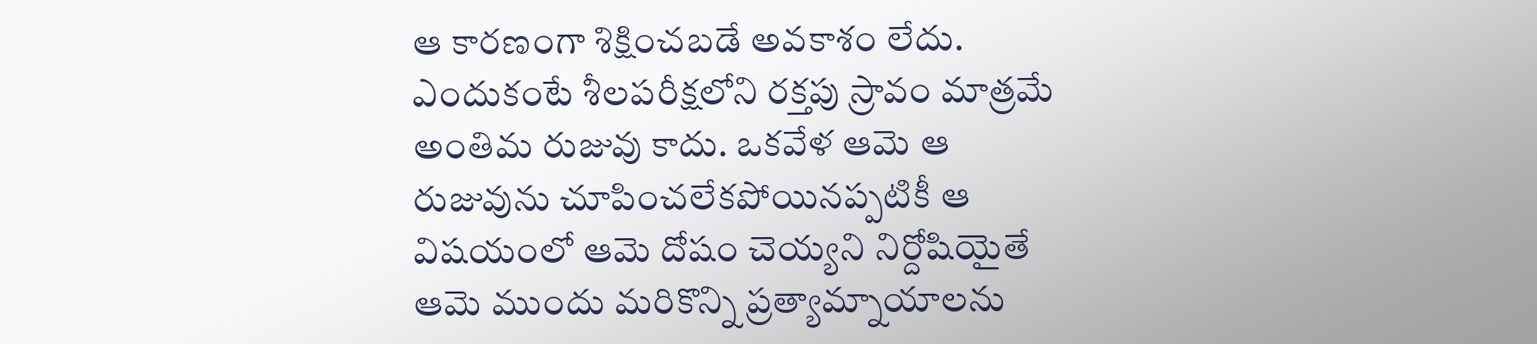ఆ కారణంగా శిక్షించబడే అవకాశం లేదు. ఎందుకంటే శీలపరీక్షలోని రక్తపు స్రావం మాత్రమే అంతిమ రుజువు కాదు. ఒకవేళ ఆమె ఆ రుజువును చూపించలేకపోయినప్పటికీ ఆ విషయంలో ఆమె దోషం చెయ్యని నిర్దోషియైతే ఆమె ముందు మరికొన్ని ప్రత్యామ్నాయాలను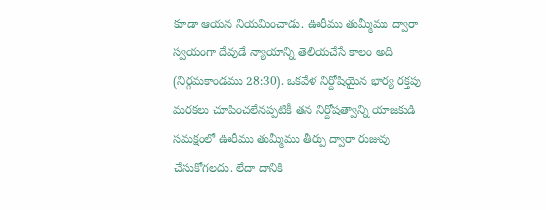కూడా ఆయన నియమించాడు. ఊరీము తుమ్మీము ద్వారా స్వయంగా దేవుడే న్యాయాన్ని తెలియచేసే కాలం అది (నిర్గమకాండము 28:30). ఒకవేళ నిర్దోషియైన భార్య రక్తపు మరకలు చూపించలేనప్పటికీ తన నిర్దోషత్వాన్ని యాజకుడి సమక్షంలో ఊరీము తుమ్మీము తీర్పు ద్వారా రుజువు చేసుకోగలదు. లేదా దానికి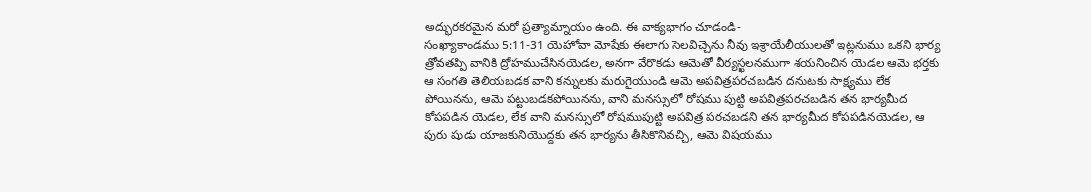అద్భురకరమైన మరో ప్రత్యామ్నాయం ఉంది. ఈ వాక్యభాగం చూడండి-
సంఖ్యాకాండము 5:11-31 యెహోవా మోషేకు ఈలాగు సెలవిచ్చెను నీవు ఇశ్రాయేలీయులతో ఇట్లనుము ఒకని భార్య త్రోవతప్పి వానికి ద్రోహముచేసినయెడల, అనగా వేరొకడు ఆమెతో వీర్యస్ఖలనముగా శయనించిన యెడల ఆమె భర్తకు ఆ సంగతి తెలియబడక వాని కన్నులకు మరుగైయుండి ఆమె అపవిత్రపరచబడిన దనుటకు సాక్ష్యము లేక పోయినను, ఆమె పట్టుబడకపోయినను, వాని మనస్సులో రోషము పుట్టి అపవిత్రపరచబడిన తన భార్యమీద కోపపడిన యెడల, లేక వాని మనస్సులో రోషముపుట్టి అపవిత్ర పరచబడని తన భార్యమీద కోపపడినయెడల, ఆ పురు షుడు యాజకునియొద్దకు తన భార్యను తీసికొనివచ్చి, ఆమె విషయము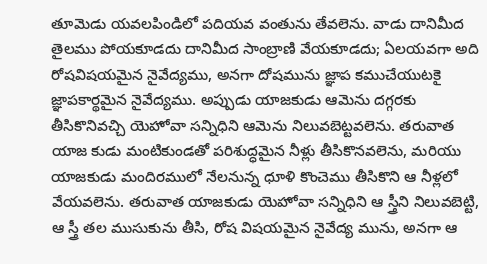తూమెడు యవలపిండిలో పదియవ వంతును తేవలెను. వాడు దానిమీద తైలము పోయకూడదు దానిమీద సాంబ్రాణి వేయకూడదు; ఏలయవగా అది రోషవిషయమైన నైవేద్యము, అనగా దోషమును జ్ఞాప కముచేయుటకై జ్ఞాపకార్థమైన నైవేద్యము. అప్పుడు యాజకుడు ఆమెను దగ్గరకు తీసికొనివచ్చి యెహోవా సన్నిధిని ఆమెను నిలువబెట్టవలెను. తరువాత యాజ కుడు మంటికుండతో పరిశుద్ధమైన నీళ్లు తీసికొనవలెను, మరియు యాజకుడు మందిరములో నేలనున్న ధూళి కొంచెము తీసికొని ఆ నీళ్లలో వేయవలెను. తరువాత యాజకుడు యెహోవా సన్నిధిని ఆ స్త్రీని నిలువబెట్టి, ఆ స్త్రీ తల ముసుకును తీసి, రోష విషయమైన నైవేద్య మును, అనగా ఆ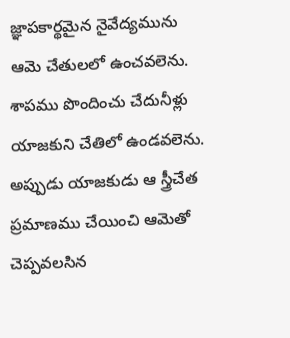జ్ఞాపకార్థమైన నైవేద్యమును ఆమె చేతులలో ఉంచవలెను. శాపము పొందించు చేదునీళ్లు యాజకుని చేతిలో ఉండవలెను. అప్పుడు యాజకుడు ఆ స్త్రీచేత ప్రమాణము చేయించి ఆమెతో చెప్పవలసిన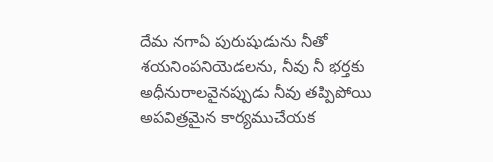దేమ నగాఏ పురుషుడును నీతో శయనింపనియెడలను, నీవు నీ భర్తకు అధీనురాలవైనప్పుడు నీవు తప్పిపోయి అపవిత్రమైన కార్యముచేయక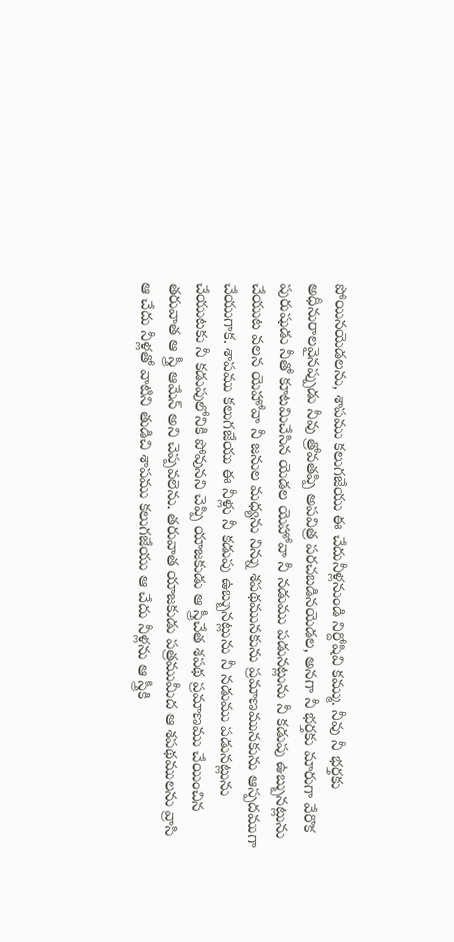పోయినయెడలను, శాపము కలుగజేయు ఈ చేదునీళ్లనుండి నిర్దోషివి కమ్ము. నీవు నీ భర్తకు అధీనురాలవైనప్పుడు నీవు త్రోవతప్పి అపవిత్ర పరచబడినయెడల, అనగా నీ భర్తకు మారుగా వేరొక పురుషుడు నీతో కూటమిచేసిన యెడల యెహోవా నీ నడుము పడునట్లును నీ కడుపు ఉబ్బునట్లును చేయుట వలన యెహోవా నీ జనుల మధ్యను నిన్ను శపథమునకును ప్రమాణమునకును ఆస్పదముగా చేయుగాక. శాపము కలుగజేయు ఈ నీళ్లు నీ కడుపు ఉబ్బునట్లును నీ నడుము పడునట్లును చేయుటకు నీ కడుపులోనికి పోవునని చెప్పి యాజకుడు ఆ స్త్రీచేత శపథ ప్రమాణము చేయించిన తరువాత ఆ స్త్రీ ఆమేన్ అని చెప్పవలెను. తరువాత యాజకుడు పత్రముమీద ఆ శపథములను వ్రాసి ఆ చేదు నీళ్లతో వాటిని తుడిచి శాపము కలుగజేయు ఆ చేదు నీళ్లను ఆ స్త్రీకి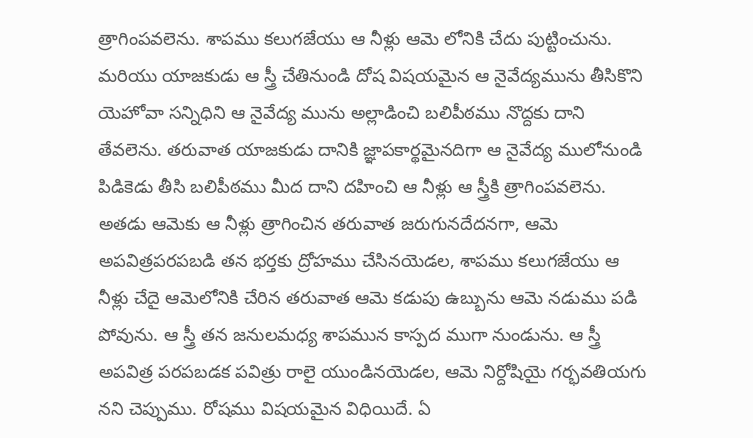త్రాగింపవలెను. శాపము కలుగజేయు ఆ నీళ్లు ఆమె లోనికి చేదు పుట్టించును. మరియు యాజకుడు ఆ స్త్రీ చేతినుండి దోష విషయమైన ఆ నైవేద్యమును తీసికొని యెహోవా సన్నిధిని ఆ నైవేద్య మును అల్లాడించి బలిపీఠము నొద్దకు దాని తేవలెను. తరువాత యాజకుడు దానికి జ్ఞాపకార్థమైనదిగా ఆ నైవేద్య ములోనుండి పిడికెడు తీసి బలిపీఠము మీద దాని దహించి ఆ నీళ్లు ఆ స్త్రీకి త్రాగింపవలెను. అతడు ఆమెకు ఆ నీళ్లు త్రాగించిన తరువాత జరుగునదేదనగా, ఆమె అపవిత్రపరపబడి తన భర్తకు ద్రోహము చేసినయెడల, శాపము కలుగజేయు ఆ నీళ్లు చేదై ఆమెలోనికి చేరిన తరువాత ఆమె కడుపు ఉబ్బును ఆమె నడుము పడి పోవును. ఆ స్త్రీ తన జనులమధ్య శాపమున కాస్పద ముగా నుండును. ఆ స్త్రీ అపవిత్ర పరపబడక పవిత్రు రాలై యుండినయెడల, ఆమె నిర్దోషియై గర్భవతియగు నని చెప్పుము. రోషము విషయమైన విధియిదే. ఏ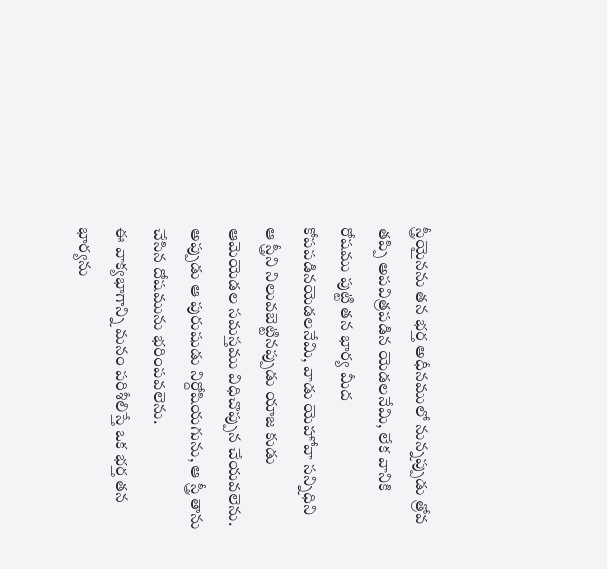స్త్రీయైనను తన భర్త అధీనములో నున్నప్పుడు త్రోవ తప్పి అపవిత్రపడిన యెడలనేమి, లేక వానికి రోషము పుట్టి తన భార్య మీద కోపపడినయెడలనేమి, వాడు యెహోవా సన్నిధిని ఆ స్త్రీని నిలువబెట్టినప్పుడు యాజ కుడు ఆమెయెడల సమస్తము విధిచొప్పున చేయవలెను. అప్పుడు ఆ పురుషుడు నిర్దోషియగును, ఆ స్త్రీ తాను చేసిన దోషమును భరింపవలెను.
ఈ వాక్యభాగాన్ని మనం పరిశీలిస్తే ఒక భర్త తన భార్యను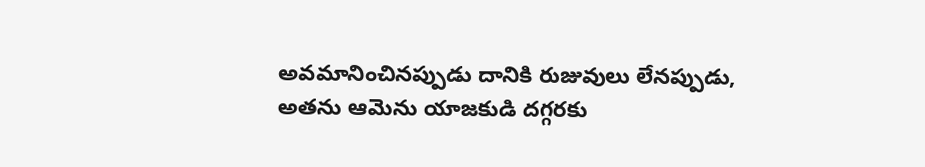అవమానించినప్పుడు దానికి రుజువులు లేనప్పుడు, అతను ఆమెను యాజకుడి దగ్గరకు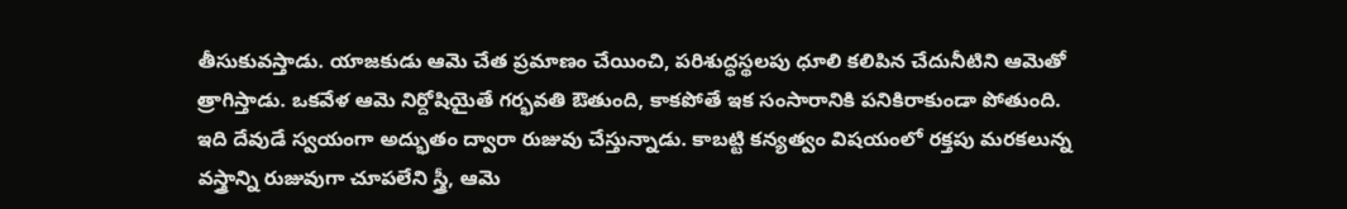తీసుకువస్తాడు. యాజకుడు ఆమె చేత ప్రమాణం చేయించి, పరిశుద్ధస్థలపు ధూలి కలిపిన చేదునీటిని ఆమెతో త్రాగిస్తాడు. ఒకవేళ ఆమె నిర్దోషియైతే గర్భవతి ఔతుంది, కాకపోతే ఇక సంసారానికి పనికిరాకుండా పోతుంది. ఇది దేవుడే స్వయంగా అద్భుతం ద్వారా రుజువు చేస్తున్నాడు. కాబట్టి కన్యత్వం విషయంలో రక్తపు మరకలున్న వస్త్రాన్ని రుజువుగా చూపలేని స్త్రీ, ఆమె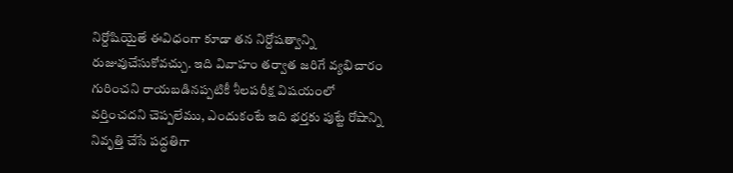నిర్దోషియైతే ఈవిధంగా కూడా తన నిర్దోషత్వాన్ని రుజువుచేసుకోవచ్చు. ఇది వివాహం తర్వాత జరిగే వ్యభిచారం గురించని రాయబడినప్పటికీ శీలపరీక్ష విషయంలో వర్తించదని చెప్పలేము, ఎందుకంటే ఇది భర్తకు పుట్టే రోషాన్ని నివృత్తి చేసే పద్ధతిగా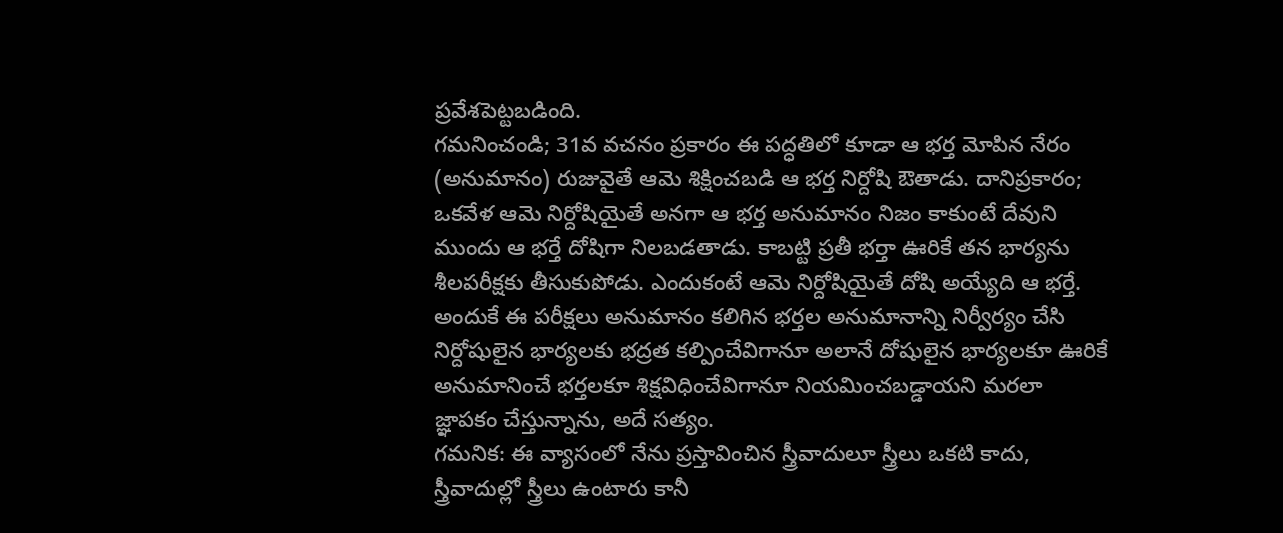ప్రవేశపెట్టబడింది.
గమనించండి; 31వ వచనం ప్రకారం ఈ పద్ధతిలో కూడా ఆ భర్త మోపిన నేరం (అనుమానం) రుజువైతే ఆమె శిక్షించబడి ఆ భర్త నిర్దోషి ఔతాడు. దానిప్రకారం; ఒకవేళ ఆమె నిర్దోషియైతే అనగా ఆ భర్త అనుమానం నిజం కాకుంటే దేవుని ముందు ఆ భర్తే దోషిగా నిలబడతాడు. కాబట్టి ప్రతీ భర్తా ఊరికే తన భార్యను శీలపరీక్షకు తీసుకుపోడు. ఎందుకంటే ఆమె నిర్దోషియైతే దోషి అయ్యేది ఆ భర్తే. అందుకే ఈ పరీక్షలు అనుమానం కలిగిన భర్తల అనుమానాన్ని నిర్వీర్యం చేసి నిర్దోషులైన భార్యలకు భద్రత కల్పించేవిగానూ అలానే దోషులైన భార్యలకూ ఊరికే అనుమానించే భర్తలకూ శిక్షవిధించేవిగానూ నియమించబడ్డాయని మరలా జ్ఞాపకం చేస్తున్నాను, అదే సత్యం.
గమనిక: ఈ వ్యాసంలో నేను ప్రస్తావించిన స్త్రీవాదులూ స్త్రీలు ఒకటి కాదు, స్త్రీవాదుల్లో స్త్రీలు ఉంటారు కానీ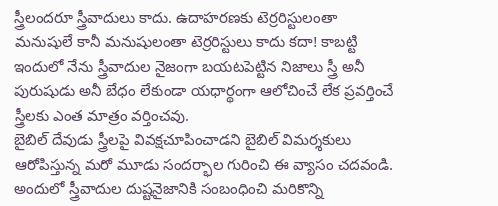స్త్రీలందరూ స్త్రీవాదులు కాదు. ఉదాహరణకు టెర్రరిస్టులంతా మనుషులే కానీ మనుషులంతా టెర్రరిస్టులు కాదు కదా! కాబట్టి ఇందులో నేను స్త్రీవాదుల నైజంగా బయటపెట్టిన నిజాలు స్త్రీ అనీ పురుషుడు అనీ బేధం లేకుండా యధార్థంగా ఆలోచించే లేక ప్రవర్తించే స్త్రీలకు ఎంత మాత్రం వర్తించవు.
బైబిల్ దేవుడు స్త్రీలపై వివక్షచూపించాడని బైబిల్ విమర్శకులు ఆరోపిస్తున్న మరో మూడు సందర్భాల గురించి ఈ వ్యాసం చదవండి. అందులో స్త్రీవాదుల దుష్టనైజానికి సంబంధించి మరికొన్ని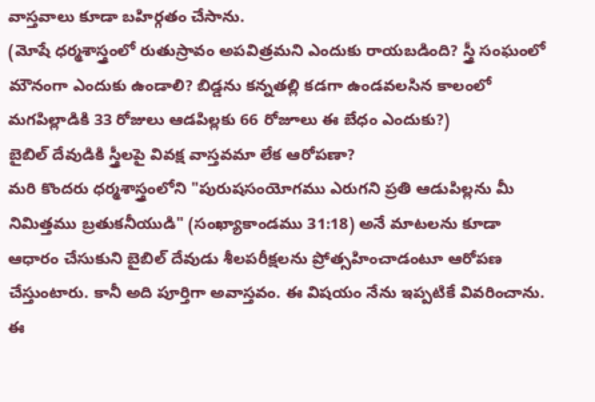వాస్తవాలు కూడా బహిర్గతం చేసాను.
(మోషే ధర్మశాస్త్రంలో రుతుస్రావం అపవిత్రమని ఎందుకు రాయబడింది? స్త్రీ సంఘంలో మౌనంగా ఎందుకు ఉండాలి? బిడ్డను కన్నతల్లి కడగా ఉండవలసిన కాలంలో మగపిల్లాడికి 33 రోజులు ఆడపిల్లకు 66 రోజూలు ఈ బేధం ఎందుకు?)
బైబిల్ దేవుడికి స్త్రీలపై వివక్ష వాస్తవమా లేక ఆరోపణా?
మరి కొందరు ధర్మశాస్త్రంలోని "పురుషసంయోగము ఎరుగని ప్రతి ఆడుపిల్లను మీ నిమిత్తము బ్రతుకనీయుడి" (సంఖ్యాకాండము 31:18) అనే మాటలను కూడా ఆధారం చేసుకుని బైబిల్ దేవుడు శీలపరీక్షలను ప్రోత్సహించాడంటూ ఆరోపణ చేస్తుంటారు. కానీ అది పూర్తిగా అవాస్తవం. ఈ విషయం నేను ఇప్పటికే వివరించాను. ఈ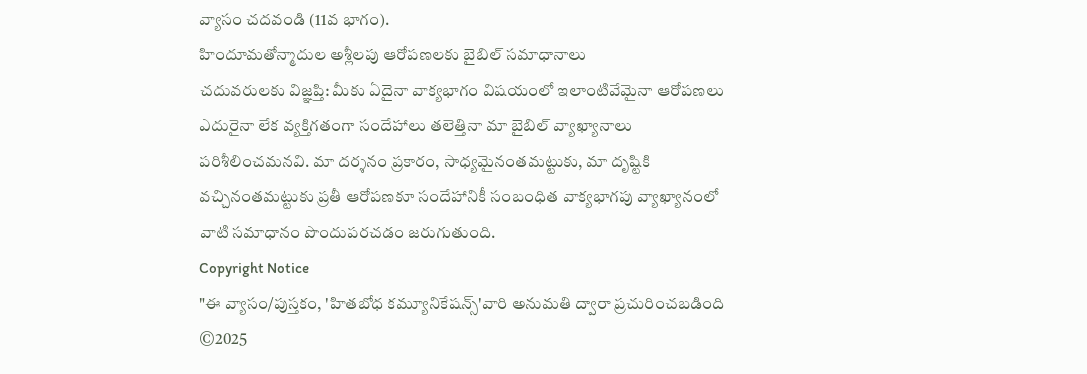వ్యాసం చదవండి (11వ భాగం).
హిందూమతోన్మాదుల అశ్లీలపు ఆరోపణలకు బైబిల్ సమాధానాలు
చదువరులకు విజ్ఞప్తి: మీకు ఏదైనా వాక్యభాగం విషయంలో ఇలాంటివేమైనా ఆరోపణలు ఎదురైనా లేక వ్యక్తిగతంగా సందేహాలు తలెత్తినా మా బైబిల్ వ్యాఖ్యానాలు పరిశీలించమనవి. మా దర్శనం ప్రకారం, సాధ్యమైనంతమట్టుకు, మా దృష్టికి వచ్చినంతమట్టుకు ప్రతీ ఆరోపణకూ సందేహానికీ సంబంధిత వాక్యభాగపు వ్యాఖ్యానంలో వాటి సమాధానం పొందుపరచడం జరుగుతుంది.
Copyright Notice
"ఈ వ్యాసం/పుస్తకం, 'హితబోధ కమ్యూనికేషన్స్'వారి అనుమతి ద్వారా ప్రచురించబడింది ©2025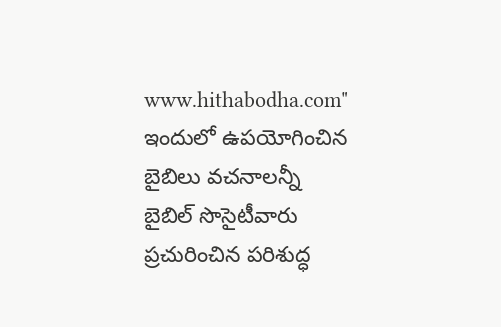www.hithabodha.com"
ఇందులో ఉపయోగించిన బైబిలు వచనాలన్నీ బైబిల్ సొసైటీవారు ప్రచురించిన పరిశుద్ధ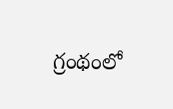గ్రంథంలో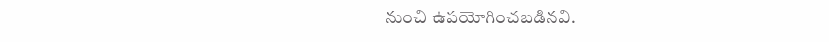నుంచి ఉపయోగించబడినవి.